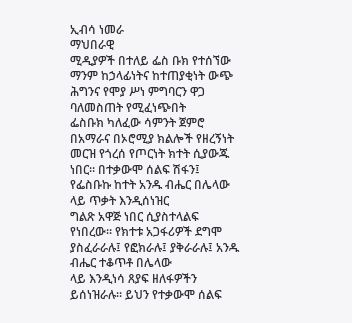ኢብሳ ነመራ
ማህበራዊ
ሚዲያዎች በተለይ ፌስ ቡክ የተሰኘው ማንም ከኃላፊነትና ከተጠያቂነት ውጭ ሕግንና የሞያ ሥነ ምግባርን ዋጋ ባለመስጠት የሚፈነጭበት
ፌስቡክ ካለፈው ሳምንት ጀምሮ በአማራና በኦሮሚያ ክልሎች የዘረኝነት
መርዝ የጎረሰ የጦርነት ክተት ሲያውጁ ነበር። በተቃውሞ ሰልፍ ሽፋን፤ የፌስቡኩ ከተት አንዱ ብሔር በሌላው ላይ ጥቃት እንዲሰነዝር
ግልጽ አዋጅ ነበር ሲያስተላልፍ የነበረው። የክተቱ አጋፋሪዎች ደግሞ ያስፈራራሉ፤ የፎክራሉ፤ ያቅራራሉ፤ አንዱ ብሔር ተቆጥቶ በሌላው
ላይ እንዲነሳ ጸያፍ ዘለፋዎችን ይሰነዝራሉ። ይህን የተቃውሞ ሰልፍ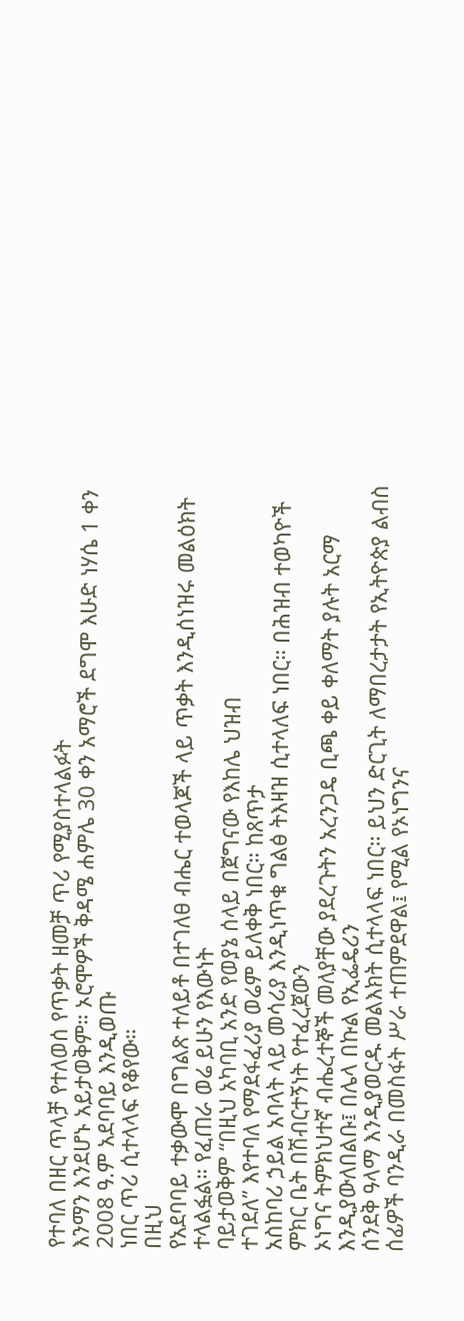የተባለ በዘር ጥላቻ የተለወሰ የጥቃት ዘመቻ ጥሪ የሚያስተላልፉት
እንማን እንደሆኑ አይታወቅም። ኦሮሞዎች ቅዳሜ ሐምሌ 30 ቀን አማሮች ደግሞ እሁድ ነሃሴ 1 ቀን 2008 ዓ.ም አደባባይ እንዲወጡ
ነበር ጥሪ ሲተላላፍ የቆየው።
በዚህ
የአደባባይ ተቃውሞ በግልጽ ተለይቶ በተገለፀ ብሔር ተወላጆች ላይ ጥቃት እንዲሰነዝሩ መልዕክት ተላልፏል። የፈጠራ ወሬ ይሁን የእውነት
ባይታወቅም “በዚህ አካባቢ አንድ የወያኔ ሰላይ በጀግናው የእከሌ ህዝብ
ተገደለ” እየተባለ የማደፋፈሪያ ወሬም ይለቀቅ ነበር። ከጸጥታ
አስከባሪ ኃይል አባላት ላይ መሳሪያ እንዲነጥቁ ግልፅ ትእዛዝ ሲተላለፍ ነበር። በሕዝብ ተወካዮች ምክር ቤት በሽብርተኝነት የተፈረጀውን
ኦነግና ትምክህተኛ ብሔረተኞች መለያቸው ያደረጉትን አረንጋዴ ቢጫ ቀይ ቀለማት ያሉት አርማ እንዲያውለበልቡ፤ በሌላ በኩል የኢፌዴሪን
ሰንደቅ ዓላማ እንዲያወርዱ መልእክት ሲተላላፍ ነበር። ይህን ድርጊት ለማበረታታት የኢትዮጵያ ልብስ ሰፊዎች ባንዲራ በመስፋት ሥራ ተጠምደዋል፤ የሚል የኦነግንና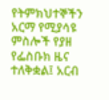የትምክህተኞችን
አርማ የሚያሳዩ ምስሎች የያዘ የፌስቡክ ዜና ተለቅቋል፤ አርብ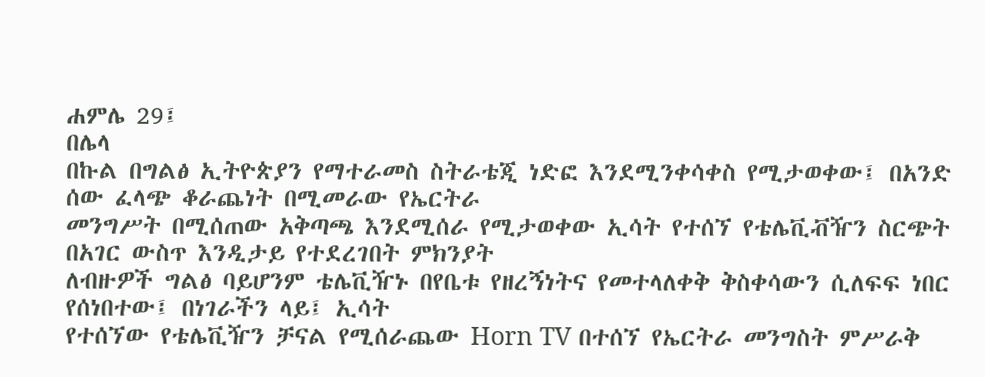ሐምሌ 29፤
በሌላ
በኩል በግልፅ ኢትዮጵያን የማተራመስ ስትራቴጂ ነድፎ እንደሚንቀሳቀስ የሚታወቀው፤ በአንድ ሰው ፈላጭ ቆራጨነት በሚመራው የኤርትራ
መንግሥት በሚሰጠው አቅጣጫ እንደሚሰራ የሚታወቀው ኢሳት የተሰኘ የቴሌቪቭዥን ስርጭት በአገር ውስጥ እንዲታይ የተደረገበት ምክንያት
ለብዙዎች ግልፅ ባይሆንም ቴሌቪዥኑ በየቤቱ የዘረኝነትና የመተላለቀቅ ቅስቀሳውን ሲለፍፍ ነበር የሰነበተው፤ በነገራችን ላይ፤ ኢሳት
የተሰኘው የቴሌቪዥን ቻናል የሚሰራጨው Horn TV በተሰኘ የኤርትራ መንግስት ምሥራቅ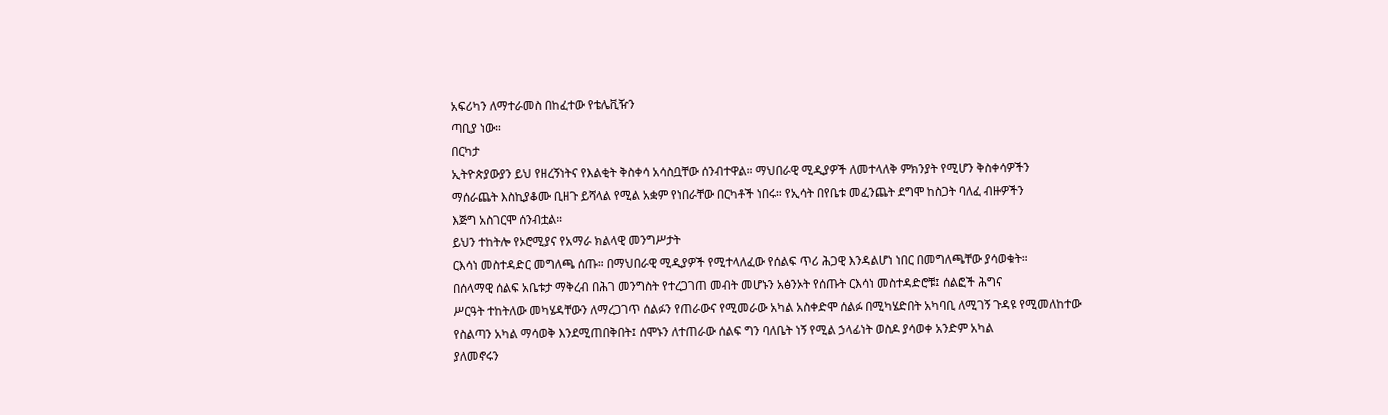አፍሪካን ለማተራመስ በከፈተው የቴሌቪዥን
ጣቢያ ነው።
በርካታ
ኢትዮጵያውያን ይህ የዘረኝነትና የእልቂት ቅስቀሳ አሳስቧቸው ሰንብተዋል። ማህበራዊ ሚዲያዎች ለመተላለቅ ምክንያት የሚሆን ቅስቀሳዎችን
ማሰራጨት እስኪያቆሙ ቢዘጉ ይሻላል የሚል አቋም የነበራቸው በርካቶች ነበሩ። የኢሳት በየቤቱ መፈንጨት ደግሞ ከስጋት ባለፈ ብዙዎችን
እጅግ አስገርሞ ሰንብቷል።
ይህን ተከትሎ የኦሮሚያና የአማራ ክልላዊ መንግሥታት
ርእሳነ መስተዳድር መግለጫ ሰጡ። በማህበራዊ ሚዲያዎች የሚተላለፈው የሰልፍ ጥሪ ሕጋዊ እንዳልሆነ ነበር በመግለጫቸው ያሳወቁት።
በሰላማዊ ሰልፍ አቤቱታ ማቅረብ በሕገ መንግስት የተረጋገጠ መብት መሆኑን አፅንኦት የሰጡት ርእሳነ መስተዳድሮቹ፤ ሰልፎች ሕግና
ሥርዓት ተከትለው መካሄዳቸውን ለማረጋገጥ ሰልፉን የጠራውና የሚመራው አካል አስቀድሞ ሰልፉ በሚካሄድበት አካባቢ ለሚገኝ ጉዳዩ የሚመለከተው
የስልጣን አካል ማሳወቅ እንደሚጠበቅበት፤ ሰሞኑን ለተጠራው ሰልፍ ግን ባለቤት ነኝ የሚል ኃላፊነት ወስዶ ያሳወቀ አንድም አካል
ያለመኖሩን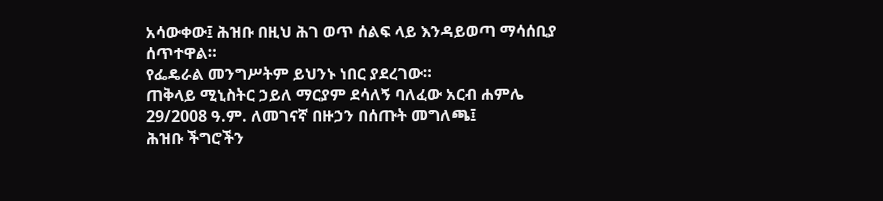አሳውቀው፤ ሕዝቡ በዚህ ሕገ ወጥ ሰልፍ ላይ እንዳይወጣ ማሳሰቢያ ሰጥተዋል።
የፌዴራል መንግሥትም ይህንኑ ነበር ያደረገው።
ጠቅላይ ሚኒስትር ኃይለ ማርያም ደሳለኝ ባለፈው አርብ ሐምሌ 29/2008 ዓ.ም. ለመገናኛ በዙኃን በሰጡት መግለጫ፤
ሕዝቡ ችግሮችን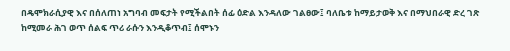በዴሞክራሲያዊ እና በሰለጠነ አግባብ መፍታት የሚችልበት ሰፊ ዕድል እንዳለው ገልፀው፤ ባለቤቱ ከማይታወቅ እና በማህበራዊ ድረ ገጽ ከሚመራ ሕገ ወጥ ሰልፍ ጥሪ ራሱን እንዲቆጥብ፤ ሰሞኑን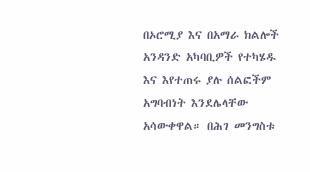በኦሮሚያ እና በአማራ ክልሎች አንዳንድ አካባቢዎች የተካሄዱ እና እየተጠሩ ያሉ ሰልፎችም አግባብነት እንደሌላቸው አሳውቀዋል። በሕገ መንግስቱ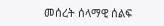መሰረት ሰላማዊ ሰልፍ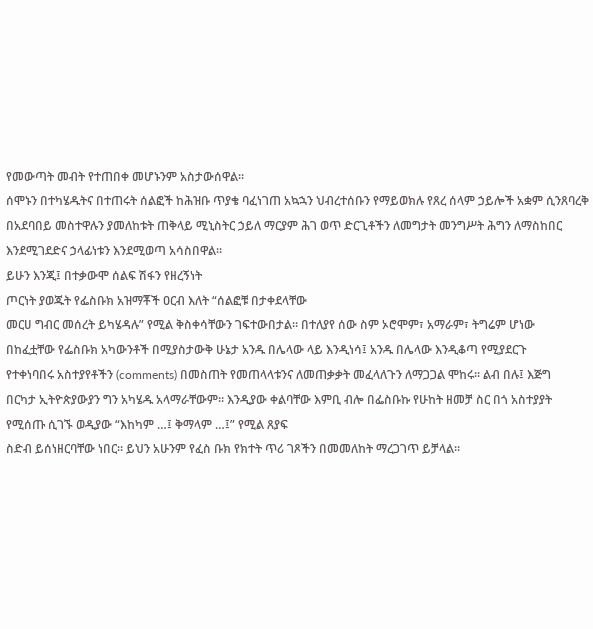የመውጣት መብት የተጠበቀ መሆኑንም አስታውሰዋል።
ሰሞኑን በተካሄዱትና በተጠሩት ሰልፎች ከሕዝቡ ጥያቄ ባፈነገጠ አኳኋን ህብረተሰቡን የማይወክሉ የጸረ ሰላም ኃይሎች አቋም ሲንጸባረቅ በአደባበይ መስተዋሉን ያመለከቱት ጠቅላይ ሚኒስትር ኃይለ ማርያም ሕገ ወጥ ድርጊቶችን ለመግታት መንግሥት ሕግን ለማስከበር እንደሚገደድና ኃላፊነቱን እንደሚወጣ አሳስበዋል።
ይሁን እንጂ፤ በተቃውሞ ሰልፍ ሽፋን የዘረኝነት
ጦርነት ያወጁት የፌስቡክ አዝማቾች ዐርብ እለት “ሰልፎቹ በታቀደላቸው
መርሀ ግብር መሰረት ይካሄዳሉ” የሚል ቅስቀሳቸውን ገፍተውበታል። በተለያየ ሰው ስም ኦሮሞም፣ አማራም፣ ትግሬም ሆነው
በከፈቷቸው የፌስቡክ አካውንቶች በሚያስታውቅ ሁኔታ አንዱ በሌላው ላይ እንዲነሳ፤ አንዱ በሌላው እንዲቆጣ የሚያደርጉ
የተቀነባበሩ አስተያየቶችን (comments) በመስጠት የመጠላላቱንና ለመጠቃቃት መፈላለጉን ለማጋጋል ሞከሩ። ልብ በሉ፤ እጅግ
በርካታ ኢትዮጵያውያን ግን አካሄዱ አላማራቸውም። እንዲያው ቀልባቸው እምቢ ብሎ በፌስቡኩ የሁከት ዘመቻ ስር በጎ አስተያያት
የሚሰጡ ሲገኙ ወዲያው “እከካም …፤ ቅማላም …፤” የሚል ጸያፍ
ስድብ ይሰነዘርባቸው ነበር። ይህን አሁንም የፈስ ቡክ የክተት ጥሪ ገጾችን በመመለከት ማረጋገጥ ይቻላል።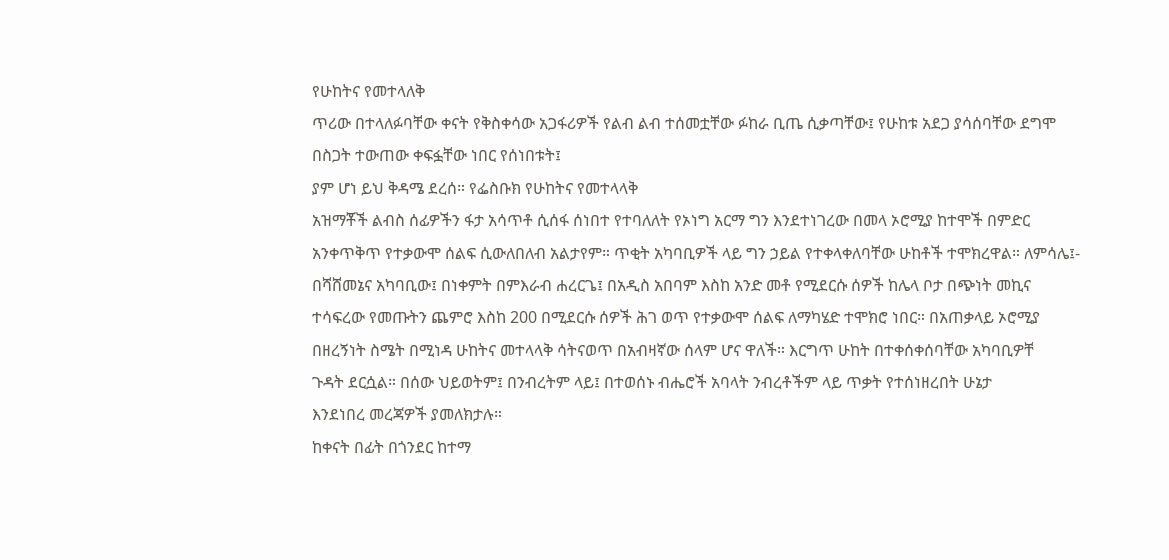የሁከትና የመተላለቅ
ጥሪው በተላለፉባቸው ቀናት የቅስቀሳው አጋፋሪዎች የልብ ልብ ተሰመቷቸው ፉከራ ቢጤ ሲቃጣቸው፤ የሁከቱ አደጋ ያሳሰባቸው ደግሞ
በስጋት ተውጠው ቀፍፏቸው ነበር የሰነበቱት፤
ያም ሆነ ይህ ቅዳሜ ደረሰ። የፌስቡክ የሁከትና የመተላላቅ
አዝማቾች ልብስ ሰፊዎችን ፋታ አሳጥቶ ሲሰፋ ሰነበተ የተባለለት የኦነግ አርማ ግን እንደተነገረው በመላ ኦሮሚያ ከተሞች በምድር
አንቀጥቅጥ የተቃውሞ ሰልፍ ሲውለበለብ አልታየም። ጥቂት አካባቢዎች ላይ ግን ኃይል የተቀላቀለባቸው ሁከቶች ተሞክረዋል። ለምሳሌ፤-
በሻሸመኔና አካባቢው፤ በነቀምት በምእራብ ሐረርጌ፤ በአዲስ አበባም እስከ አንድ መቶ የሚደርሱ ሰዎች ከሌላ ቦታ በጭነት መኪና
ተሳፍረው የመጡትን ጨምሮ እስከ 200 በሚደርሱ ሰዎች ሕገ ወጥ የተቃውሞ ሰልፍ ለማካሄድ ተሞክሮ ነበር። በአጠቃላይ ኦሮሚያ
በዘረኝነት ስሜት በሚነዳ ሁከትና መተላላቅ ሳትናወጥ በአብዛኛው ሰላም ሆና ዋለች። እርግጥ ሁከት በተቀሰቀሰባቸው አካባቢዎቸ
ጉዳት ደርሷል። በሰው ህይወትም፤ በንብረትም ላይ፤ በተወሰኑ ብሔሮች አባላት ንብረቶችም ላይ ጥቃት የተሰነዘረበት ሁኔታ
እንደነበረ መረጃዎች ያመለክታሉ።
ከቀናት በፊት በጎንደር ከተማ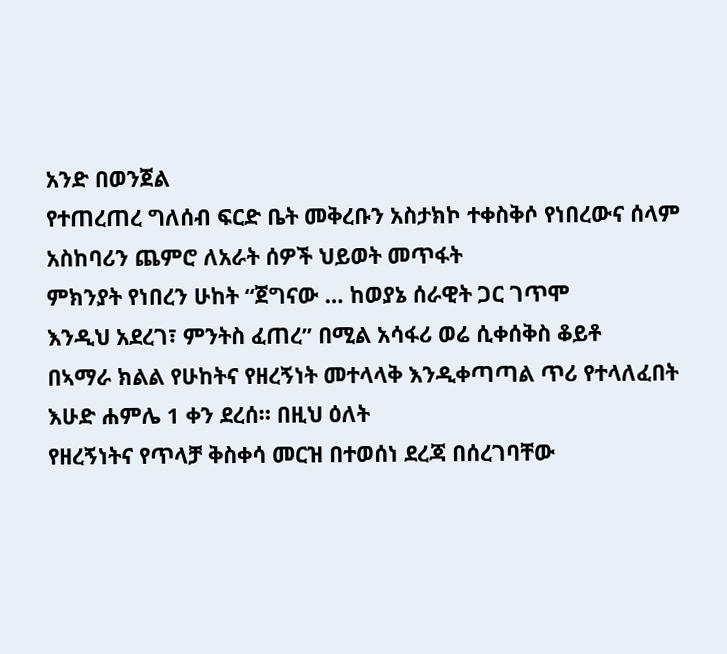አንድ በወንጀል
የተጠረጠረ ግለሰብ ፍርድ ቤት መቅረቡን አስታክኮ ተቀስቅሶ የነበረውና ሰላም አስከባሪን ጨምሮ ለአራት ሰዎች ህይወት መጥፋት
ምክንያት የነበረን ሁከት “ጀግናው … ከወያኔ ሰራዊት ጋር ገጥሞ
እንዲህ አደረገ፣ ምንትስ ፈጠረ” በሚል አሳፋሪ ወሬ ሲቀሰቅስ ቆይቶ
በኣማራ ክልል የሁከትና የዘረኝነት መተላላቅ እንዲቀጣጣል ጥሪ የተላለፈበት እሁድ ሐምሌ 1 ቀን ደረሰ። በዚህ ዕለት
የዘረኝነትና የጥላቻ ቅስቀሳ መርዝ በተወሰነ ደረጃ በሰረገባቸው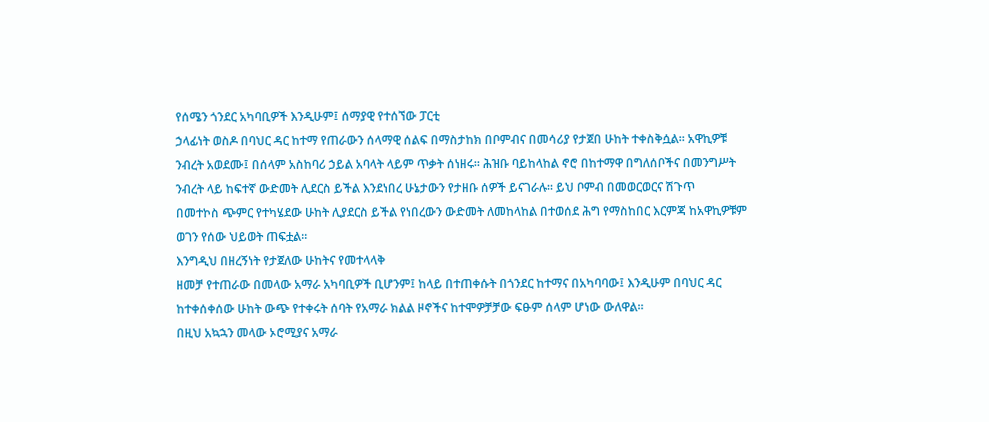የሰሜን ጎንደር አካባቢዎች እንዲሁም፤ ሰማያዊ የተሰኘው ፓርቲ
ኃላፊነት ወስዶ በባህር ዳር ከተማ የጠራውን ሰላማዊ ሰልፍ በማስታከክ በቦምብና በመሳሪያ የታጀበ ሁከት ተቀስቅሷል። አዋኪዎቹ
ንብረት አወደሙ፤ በሰላም አስከባሪ ኃይል አባላት ላይም ጥቃት ሰነዘሩ። ሕዝቡ ባይከላከል ኖሮ በከተማዋ በግለሰቦችና በመንግሥት
ንብረት ላይ ከፍተኛ ውድመት ሊደርስ ይችል እንደነበረ ሁኔታውን የታዘቡ ሰዎች ይናገራሉ። ይህ ቦምብ በመወርወርና ሽጉጥ
በመተኮስ ጭምር የተካሄደው ሁከት ሊያደርስ ይችል የነበረውን ውድመት ለመከላከል በተወሰደ ሕግ የማስከበር እርምጃ ከአዋኪዎቹም
ወገን የሰው ህይወት ጠፍቷል።
እንግዲህ በዘረኝነት የታጀለው ሁከትና የመተላላቅ
ዘመቻ የተጠራው በመላው አማራ አካባቢዎች ቢሆንም፤ ከላይ በተጠቀሱት በጎንደር ከተማና በአካባባው፤ እንዲሁም በባህር ዳር
ከተቀሰቀሰው ሁከት ውጭ የተቀሩት ሰባት የአማራ ክልል ዞኖችና ከተሞዎቻቻው ፍፁም ሰላም ሆነው ውለዋል።
በዚህ አኳኋን መላው ኦሮሚያና አማራ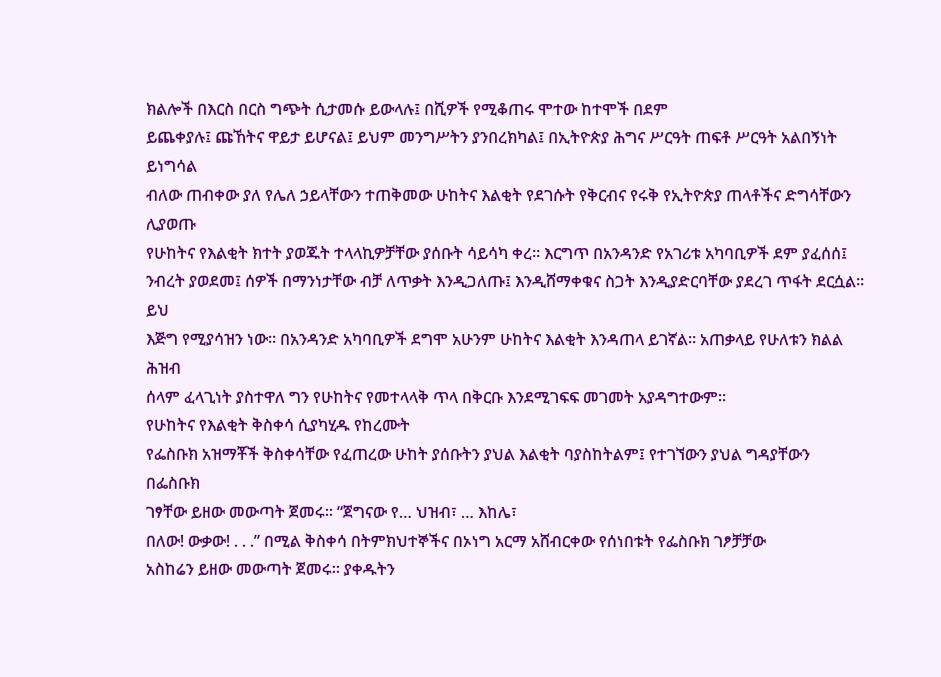ክልሎች በእርስ በርስ ግጭት ሲታመሱ ይውላሉ፤ በሺዎች የሚቆጠሩ ሞተው ከተሞች በደም
ይጨቀያሉ፤ ጩኸትና ዋይታ ይሆናል፤ ይህም መንግሥትን ያንበረክካል፤ በኢትዮጵያ ሕግና ሥርዓት ጠፍቶ ሥርዓት አልበኝነት ይነግሳል
ብለው ጠብቀው ያለ የሌለ ኃይላቸውን ተጠቅመው ሁከትና እልቂት የደገሱት የቅርብና የሩቅ የኢትዮጵያ ጠላቶችና ድግሳቸውን ሊያወጡ
የሁከትና የእልቂት ክተት ያወጁት ተላላኪዎቻቸው ያሰቡት ሳይሳካ ቀረ። እርግጥ በአንዳንድ የአገሪቱ አካባቢዎች ደም ያፈሰሰ፤
ንብረት ያወደመ፤ ሰዎች በማንነታቸው ብቻ ለጥቃት እንዲጋለጡ፤ እንዲሸማቀቁና ስጋት እንዲያድርባቸው ያደረገ ጥፋት ደርሷል። ይህ
እጅግ የሚያሳዝን ነው። በአንዳንድ አካባቢዎች ደግሞ አሁንም ሁከትና እልቂት እንዳጠላ ይገኛል። አጠቃላይ የሁለቱን ክልል ሕዝብ
ሰላም ፈላጊነት ያስተዋለ ግን የሁከትና የመተላላቅ ጥላ በቅርቡ እንደሚገፍፍ መገመት አያዳግተውም።
የሁከትና የእልቂት ቅስቀሳ ሲያካሂዱ የከረሙት
የፌስቡክ አዝማቾች ቅስቀሳቸው የፈጠረው ሁከት ያሰቡትን ያህል እልቂት ባያስከትልም፤ የተገኘውን ያህል ግዳያቸውን በፌስቡክ
ገፃቸው ይዘው መውጣት ጀመሩ። “ጀግናው የ… ህዝብ፣ … እከሌ፣
በለው! ውቃው! . . .” በሚል ቅስቀሳ በትምክህተኞችና በኦነግ አርማ አሸብርቀው የሰነበቱት የፌስቡክ ገፆቻቻው
አስከሬን ይዘው መውጣት ጀመሩ። ያቀዱትን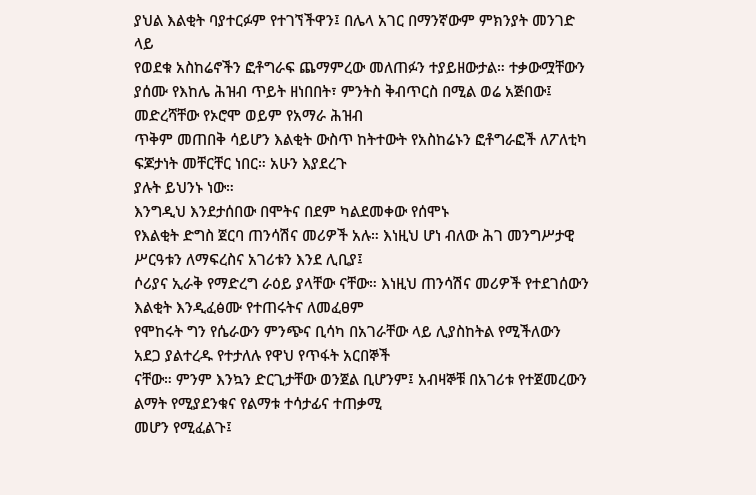ያህል እልቂት ባያተርፉም የተገኘችዋን፤ በሌላ አገር በማንኛውም ምክንያት መንገድ ላይ
የወደቁ አስከሬኖችን ፎቶግራፍ ጨማምረው መለጠፉን ተያይዘውታል። ተቃውሟቸውን ያሰሙ የእከሌ ሕዝብ ጥይት ዘነበበት፣ ምንትስ ቅብጥርስ በሚል ወሬ አጅበው፤ መድረሻቸው የኦሮሞ ወይም የአማራ ሕዝብ
ጥቅም መጠበቅ ሳይሆን እልቂት ውስጥ ከትተውት የአስከሬኑን ፎቶግራፎች ለፖለቲካ ፍጆታነት መቸርቸር ነበር። አሁን እያደረጉ
ያሉት ይህንኑ ነው።
እንግዲህ እንደታሰበው በሞትና በደም ካልደመቀው የሰሞኑ
የእልቂት ድግስ ጀርባ ጠንሳሽና መሪዎች አሉ። እነዚህ ሆነ ብለው ሕገ መንግሥታዊ ሥርዓቱን ለማፍረስና አገሪቱን እንደ ሊቢያ፤
ሶሪያና ኢራቅ የማድረግ ራዕይ ያላቸው ናቸው። እነዚህ ጠንሳሽና መሪዎች የተደገሰውን እልቂት እንዲፈፅሙ የተጠሩትና ለመፈፀም
የሞከሩት ግን የሴራውን ምንጭና ቢሳካ በአገራቸው ላይ ሊያስከትል የሚችለውን አደጋ ያልተረዱ የተታለሉ የዋህ የጥፋት አርበኞች
ናቸው። ምንም እንኳን ድርጊታቸው ወንጀል ቢሆንም፤ አብዛኞቹ በአገሪቱ የተጀመረውን ልማት የሚያደንቁና የልማቱ ተሳታፊና ተጠቃሚ
መሆን የሚፈልጉ፤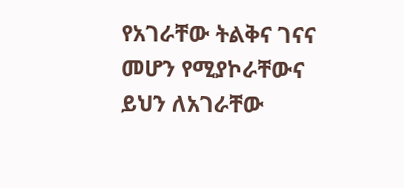የአገራቸው ትልቅና ገናና መሆን የሚያኮራቸውና ይህን ለአገራቸው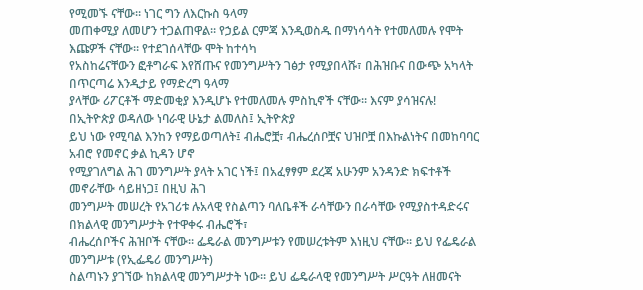የሚመኙ ናቸው። ነገር ግን ለእርኩስ ዓላማ
መጠቀሚያ ለመሆን ተጋልጠዋል። የኃይል ርምጃ እንዲወስዱ በማነሳሳት የተመለመሉ የሞት እጩዎች ናቸው። የተደገሰላቸው ሞት ከተሳካ
የአስከሬናቸውን ፎቶግራፍ እየሸጡና የመንግሥትን ገፅታ የሚያበላሹ፣ በሕዝቡና በውጭ አካላት በጥርጣሬ እንዲታይ የማድረግ ዓላማ
ያላቸው ሪፖርቶች ማድመቂያ እንዲሆኑ የተመለመሉ ምስኪኖች ናቸው። እናም ያሳዝናሉ!
በኢትዮጵያ ወዳለው ነባራዊ ሁኔታ ልመለስ፤ ኢትዮጵያ
ይህ ነው የሚባል እንከን የማይወጣለት፤ ብሔሮቿ፣ ብሔረሰቦቿና ህዝቦቿ በእኩልነትና በመከባባር አብሮ የመኖር ቃል ኪዳን ሆኖ
የሚያገለግል ሕገ መንግሥት ያላት አገር ነች፤ በአፈፃፃም ደረጃ አሁንም አንዳንድ ክፍተቶች መኖራቸው ሳይዘነጋ፤ በዚህ ሕገ
መንግሥት መሠረት የአገሪቱ ሉአላዊ የስልጣን ባለቤቶች ራሳቸውን በራሳቸው የሚያስተዳድሩና በክልላዊ መንግሥታት የተዋቀሩ ብሔሮች፣
ብሔረሰቦችና ሕዝቦች ናቸው። ፌዴራል መንግሥቱን የመሠረቱትም እነዚህ ናቸው። ይህ የፌዴራል መንግሥቱ (የኢፌዴሪ መንግሥት)
ስልጣኑን ያገኘው ከክልላዊ መንግሥታት ነው። ይህ ፌዴራላዊ የመንግሥት ሥርዓት ለዘመናት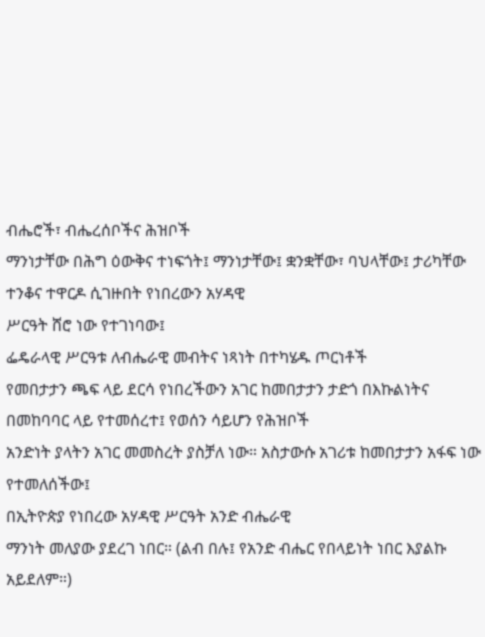ብሔሮች፣ ብሔረሰቦችና ሕዝቦች
ማንነታቸው በሕግ ዕውቅና ተነፍጎት፤ ማንነታቸው፤ ቋንቋቸው፣ ባህላቸው፤ ታሪካቸው ተንቆና ተዋርዶ ሲገዙበት የነበረውን አሃዳዊ
ሥርዓት ሸሮ ነው የተገነባው፤
ፌዴራላዊ ሥርዓቱ ለብሔራዊ መብትና ነጻነት በተካሄዱ ጦርነቶች
የመበታታን ጫፍ ላይ ደርሳ የነበረችውን አገር ከመበታታን ታድጎ በእኩልነትና በመከባባር ላይ የተመሰረተ፤ የወሰን ሳይሆን የሕዝቦች
አንድነት ያላትን አገር መመስረት ያስቻለ ነው። አስታውሱ አገሪቱ ከመበታታን አፋፍ ነው የተመለሰችው፤
በኢትዮጵያ የነበረው አሃዳዊ ሥርዓት አንድ ብሔራዊ
ማንነት መለያው ያደረገ ነበር። (ልብ በሉ፤ የአንድ ብሔር የበላይነት ነበር እያልኩ አይደለም።)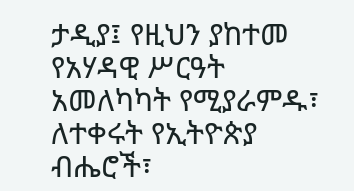ታዲያ፤ የዚህን ያከተመ
የአሃዳዊ ሥርዓት አመለካካት የሚያራምዱ፣ ለተቀሩት የኢትዮጵያ ብሔሮች፣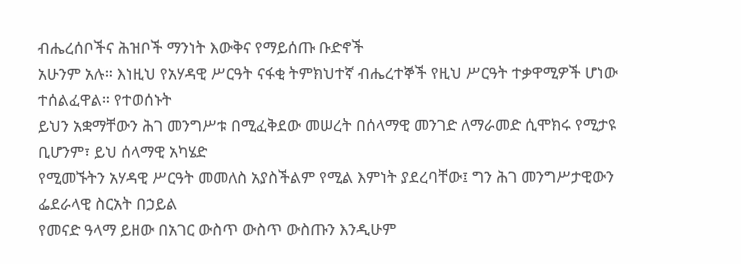ብሔረሰቦችና ሕዝቦች ማንነት እውቅና የማይሰጡ ቡድኖች
አሁንም አሉ። እነዚህ የአሃዳዊ ሥርዓት ናፋቂ ትምክህተኛ ብሔረተኞች የዚህ ሥርዓት ተቃዋሚዎች ሆነው ተሰልፈዋል። የተወሰኑት
ይህን አቋማቸውን ሕገ መንግሥቱ በሚፈቅደው መሠረት በሰላማዊ መንገድ ለማራመድ ሲሞክሩ የሚታዩ ቢሆንም፣ ይህ ሰላማዊ አካሄድ
የሚመኙትን አሃዳዊ ሥርዓት መመለስ አያስችልም የሚል እምነት ያደረባቸው፤ ግን ሕገ መንግሥታዊውን ፌደራላዊ ስርአት በኃይል
የመናድ ዓላማ ይዘው በአገር ውስጥ ውስጥ ውስጡን እንዲሁም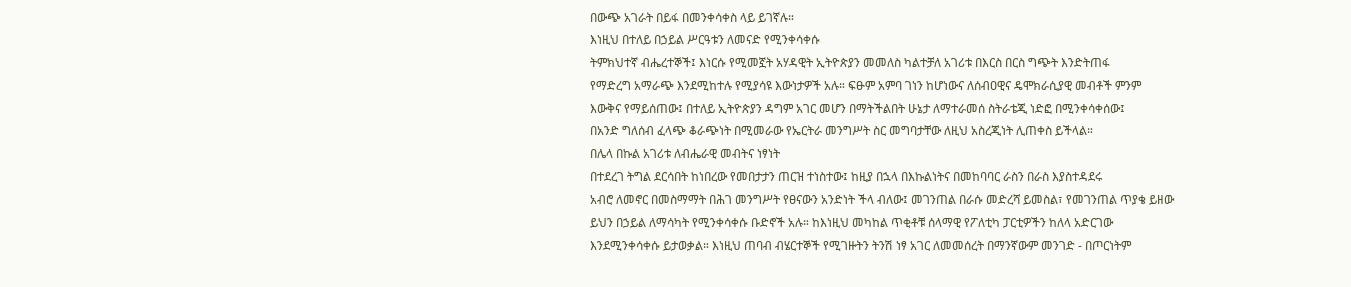በውጭ አገራት በይፋ በመንቀሳቀስ ላይ ይገኛሉ።
እነዚህ በተለይ በኃይል ሥርዓቱን ለመናድ የሚንቀሳቀሱ
ትምክህተኛ ብሔረተኞች፤ እነርሱ የሚመኟት አሃዳዊት ኢትዮጵያን መመለስ ካልተቻለ አገሪቱ በእርስ በርስ ግጭት እንድትጠፋ
የማድረግ አማራጭ እንደሚከተሉ የሚያሳዩ እውነታዎች አሉ። ፍፁም አምባ ገነን ከሆነውና ለሰብዐዊና ዴሞክራሲያዊ መብቶች ምንም
እውቅና የማይሰጠው፤ በተለይ ኢትዮጵያን ዳግም አገር መሆን በማትችልበት ሁኔታ ለማተራመሰ ስትራቴጂ ነድፎ በሚንቀሳቀሰው፤
በአንድ ግለሰብ ፈላጭ ቆራጭነት በሚመራው የኤርትራ መንግሥት ስር መግባታቸው ለዚህ አስረጂነት ሊጠቀስ ይችላል።
በሌላ በኩል አገሪቱ ለብሔራዊ መብትና ነፃነት
በተደረገ ትግል ደርሳበት ከነበረው የመበታታን ጠርዝ ተነስተው፤ ከዚያ በኋላ በእኩልነትና በመከባባር ራስን በራስ እያስተዳደሩ
አብሮ ለመኖር በመስማማት በሕገ መንግሥት የፀናውን አንድነት ችላ ብለው፤ መገንጠል በራሱ መድረሻ ይመስል፣ የመገንጠል ጥያቄ ይዘው
ይህን በኃይል ለማሳካት የሚንቀሳቀሱ ቡድኖች አሉ። ከእነዚህ መካከል ጥቂቶቹ ሰላማዊ የፖለቲካ ፓርቲዎችን ከለላ አድርገው
እንደሚንቀሳቀሱ ይታወቃል። እነዚህ ጠባብ ብሄርተኞች የሚገዙትን ትንሽ ነፃ አገር ለመመሰረት በማንኛውም መንገድ - በጦርነትም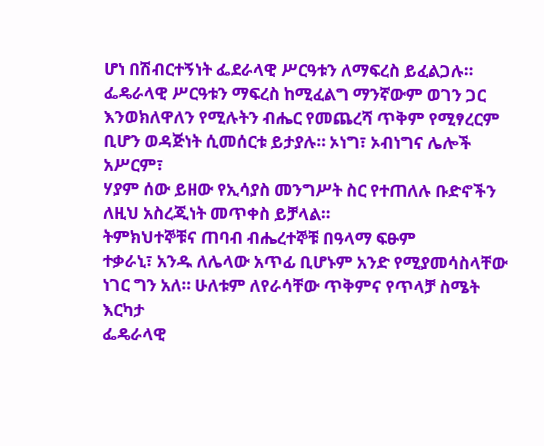ሆነ በሽብርተኝነት ፌደራላዊ ሥርዓቱን ለማፍረስ ይፈልጋሉ። ፌዴራላዊ ሥርዓቱን ማፍረስ ከሚፈልግ ማንኛውም ወገን ጋር
እንወክለዋለን የሚሉትን ብሔር የመጨረሻ ጥቅም የሚፃረርም ቢሆን ወዳጅነት ሲመሰርቱ ይታያሉ። ኦነግ፣ ኦብነግና ሌሎች አሥርም፣
ሃያም ሰው ይዘው የኢሳያስ መንግሥት ስር የተጠለሉ ቡድኖችን ለዚህ አስረጂነት መጥቀስ ይቻላል።
ትምክህተኞቹና ጠባብ ብሔረተኞቹ በዓላማ ፍፁም
ተቃራኒ፣ አንዱ ለሌላው አጥፊ ቢሆኑም አንድ የሚያመሳስላቸው ነገር ግን አለ። ሁለቱም ለየራሳቸው ጥቅምና የጥላቻ ስሜት እርካታ
ፌዴራላዊ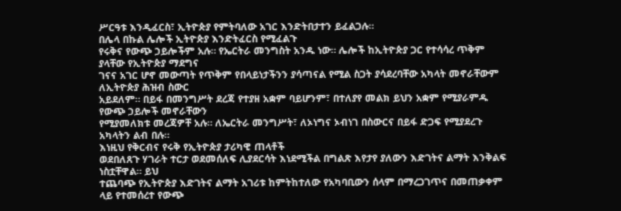ሥርዓቱ እንዲፈርስ፣ ኢትዮጵያ የምትባለው አገር እንድትበታተን ይፈልጋሉ።
በሌላ በኩል ሌሎች ኢትዮጵያ እንድትፈርስ የሚፈልጉ
የሩቅና የውጭ ኃይሎችም አሉ። የኤርትራ መንግስት አንዱ ነው። ሌሎች ከኢትዮጵያ ጋር የተሳሳረ ጥቅም ያላቸው የኢትዮጵያ ማደግና
ገናና አገር ሆኖ መውጣት የጥቅም የበላይነታችንን ያሳጣናል የሚል ስጋት ያሳደረባቸው አካላት መኖራቸውም ለኢትዮጵያ ሕዝብ ስውር
አይደለም። በይፋ በመንግሥት ደረጃ የተያዘ አቋም ባይሆንም፣ በተለያየ መልክ ይህን አቋም የሚያራምዱ የውጭ ኃይሎች መኖራቸውን
የሚያመለክቱ መረጃዎቸ አሉ። ለኤርትራ መንግሥት፣ ለኦነግና ኦብነገ በስውርና በይፋ ድጋፍ የሚያደረጉ አካላትን ልብ በሉ።
እነዚህ የቅርብና የሩቅ የኢትዮጵያ ታሪካዊ ጠላቶች
ወደበለጸጉ ሃገራት ተርታ ወደመሰለፍ ሊያደርሳት እነደሚችል በግልጽ እየታየ ያለውን እድገትና ልማት እንቅልፍ ነስቷቸዋል። ይህ
ተጨባጭ የኢትዮጵያ እድገትና ልማት አገሪቱ ከምትከተለው የአካባቢውን ሰላም በማረጋገጥና በመጠቃቀም ላይ የተመሰረተ የውጭ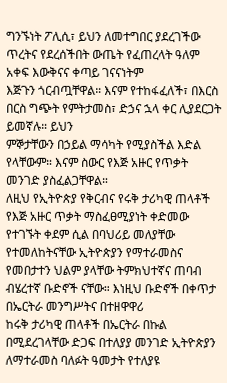ግንኙነት ፖሊሲ፣ ይህን ለመተግበር ያደረገችው ጥረትና የደረሰችበት ውጤት የፈጠረላት ዓለም አቀፍ እውቅናና ቀጣይ ገናናነትም
እጅጉን ጎርብጧቸዋል። እናም የተከፋፈለች፣ በእርስ በርስ ግጭት የምትታመስ፣ ድኃና ኋላ ቀር ሊያደርጋት ይመኛሉ። ይህን
ምኞታቸውን በኃይል ማሳካት የሚያስችል እድል የላቸውም። እናም ስውር የእጅ አዙር የጥቃት መንገድ ያስፈልጋቸዋል።
ለዚህ የኢትዮጵያ የቅርብና የሩቅ ታሪካዊ ጠላቶች
የእጅ አዙር ጥቃት ማስፈፀሚያነት ቀድመው የተገኙት ቀደም ሲል በባህሪይ መለያቸው የተመለከትናቸው ኢትዮጵያን የማተራመስና
የመበታተን ህልም ያላቸው ትምክህተኛና ጠባብ ብሄረተኛ ቡድኖች ናቸው። እነዚህ ቡድኖች በቀጥታ በኤርትራ መንግሥትና በተዘዋዋሪ
ከሩቅ ታሪካዊ ጠላቶች በኤርትራ በኩል በሚደረገላቸው ድጋፍ በተለያያ መንገድ ኢትዮጵያን ለማተራመስ ባለፉት ዓመታት የተለያዩ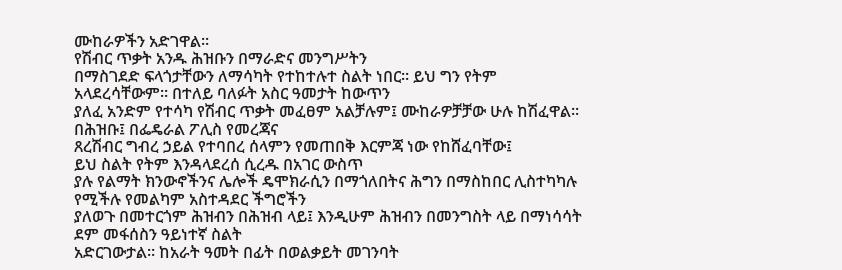ሙከራዎችን አድገዋል።
የሽብር ጥቃት አንዱ ሕዝቡን በማራድና መንግሥትን
በማስገደድ ፍላጎታቸውን ለማሳካት የተከተሉተ ስልት ነበር። ይህ ግን የትም አላደረሳቸውም። በተለይ ባለፉት አስር ዓመታት ከውጥን
ያለፈ አንድም የተሳካ የሽብር ጥቃት መፈፀም አልቻሉም፤ ሙከራዎቻቻው ሁሉ ከሽፈዋል። በሕዝቡ፤ በፌዴራል ፖሊስ የመረጃና
ጸረሽብር ግብረ ኃይል የተባበረ ሰላምን የመጠበቅ እርምጃ ነው የከሸፈባቸው፤
ይህ ስልት የትም እንዳላደረሰ ሲረዱ በአገር ውስጥ
ያሉ የልማት ክንውኖችንና ሌሎች ዴሞክራሲን በማጎለበትና ሕግን በማስከበር ሊስተካካሉ የሚችሉ የመልካም አስተዳደር ችግሮችን
ያለወጉ በመተርጎም ሕዝብን በሕዝብ ላይ፤ እንዲሁም ሕዝብን በመንግስት ላይ በማነሳሳት ደም መፋሰስን ዓይነተኛ ስልት
አድርገውታል። ከአራት ዓመት በፊት በወልቃይት መገንባት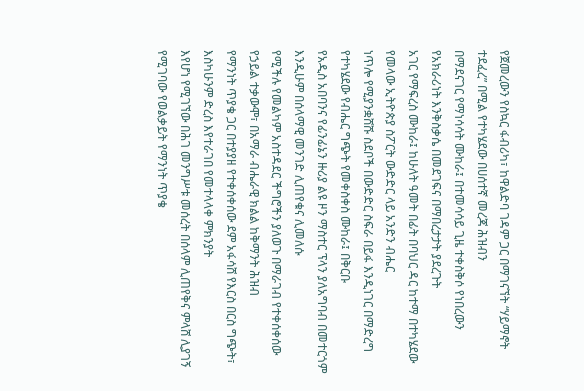የጀመረውን የስኳር ፋብሪካ፣ ከዋልድባ ገዳም ጋር በማገናኘት “ሃይማኖት ተደፈረ” በሚል የተካሄደው በሀሰተኛ መረጃ ሕዝብን
በማደናገር የማነሳሳት ሙከራ፤ በተመሳሳይ ጊዜ ተቀስቅሶ የነበረውን የአክራሪነት እንቅስቃሴ በመደገፍና በማበረታታት ያደረጉት
አገር የማፍረስ ሙከራ፤ ከሁለት ዓመት በፊት በባህር ዳር ከተማ በተካሄደው የመላው ኢትዮጵያ ስፖርት ውድድር ላይ አንድን ብሔር
ነጥሎ የሚያንቋሸሹ ስደቦች በውድድር ስፍራ በይፋ እንዲነገር በማድረግ የተካሄደው የብሔር ግጭት የመቀስቀስ ሙከራ፤ በቅርቡ
የአዲስ አበባንና የፊንፊኔን ዙሪያ ልዩ ዞን ማስተር ፕላን ያለአግባብ በመተርጎም እንዲሁም በሰላማዊ መንገድ ሊጠየቁና ሊመለሱ
የሚችሉ የመልካም አስተዳደር ችግሮችን ያለወጉ በማራገብ የተቀሰቀሰው የኃይል ተቃውሞ፣ በአማራ ብሔራዊ ክልል ከቅማንት ሕዝብ
የማንነት ጥያቄ ጋር በተያያዘ የተቀሰቀሰው ደም አፋሳሸ የእርስ በርስ ግጭት፣ እስካሁንም ድረስ እየተራገበ የመተላላቀ ምክንያት
እየሆነ የሚገኘው በሕገ መንግሥቱ መሰረት በሰላም ሊጠየቅና ምላሸ ሊያገኝ የሚገባው የወልቃይት የማንነት ጥያቄ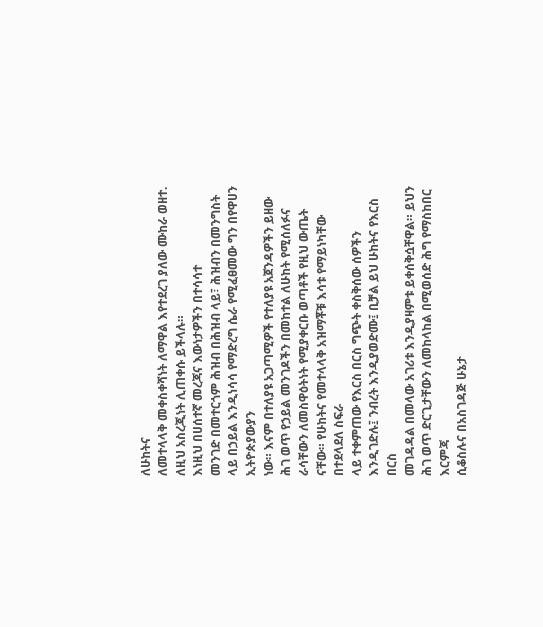ለሁከትና
ለመተላላቅ መቀስቀሻነት ለማዋል እየተደረገ ያለው ሙከራ ወዘተ. ለዚህ አስረጂነት ሊጠቀሱ ይችላሉ።
እነዚህ በሀሰተኛ መረጃና እውነታዎችን በተሳሳተ
መንገድ በመተርጎም ሕዝብ በሕዝብ ላይ፣ ሕዝብን በመንግስት ላይ በኃይል እንዲነሳሳ የማድረግ ሴራ የሚፈፀመው ግን በየዋሀን ኢትዮጵያውያን
ነው። እናም በተለያዩ አጋጣሚዎች የተለያዩ አጀንዳዎችን ይዘው ሕገ ወጥ የኃይል መንገዶችን በመከተል ለሁከት የሚሰለፉና
ራሳቸውን ለመስዋዕትነት የሚያቀርቡ ወጣቶች የዚህ ውጤት ናቸው። የሁከትና የመተላላቅ አዝማቾቹ እሳቱ የማይነካቸው በተደላደለ ስፍራ
ላይ ተቀምጠው የእርስ በርስ ግጭት ቀስቅሰው ሰዎችን እንዲገድሉ፤ ንብረት እንዲያወድሙ፤ ቢቻል ይህ ሁከትና የእርስ በርስ
መገዳዳል በመላው አገሪቱ እንዲያዛምቱ ይቀሰቅሷቸዋል። ይህን ሕገ ወጥ ድርጊታቸውን ለመከላከል በሚወሰድ ሕግ የማስከበር እርምጃ
ሲቆስሉና በአስገዳጅ ሁኔታ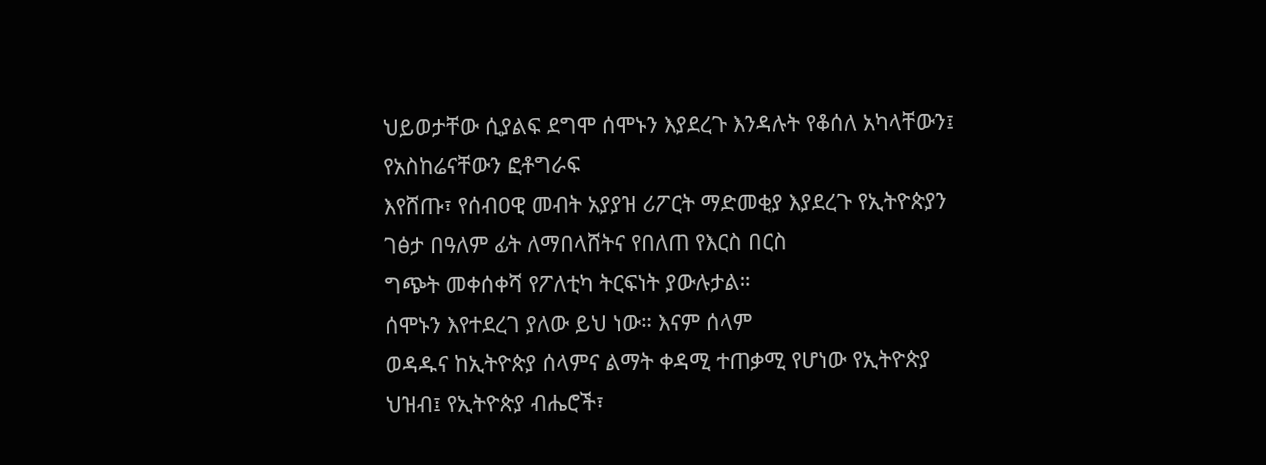ህይወታቸው ሲያልፍ ደግሞ ሰሞኑን እያደረጉ እንዳሉት የቆሰለ አካላቸውን፤ የአስከሬናቸውን ፎቶግራፍ
እየሸጡ፣ የሰብዐዊ መብት አያያዝ ሪፖርት ማድመቂያ እያደረጉ የኢትዮጵያን ገፅታ በዓለም ፊት ለማበላሸትና የበለጠ የእርስ በርስ
ግጭት መቀሰቀሻ የፖለቲካ ትርፍነት ያውሉታል።
ሰሞኑን እየተደረገ ያለው ይህ ነው። እናም ሰላም
ወዳዱና ከኢትዮጵያ ሰላምና ልማት ቀዳሚ ተጠቃሚ የሆነው የኢትዮጵያ ህዝብ፤ የኢትዮጵያ ብሔሮች፣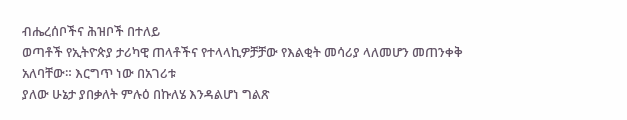ብሔረሰቦችና ሕዝቦች በተለይ
ወጣቶች የኢትዮጵያ ታሪካዊ ጠላቶችና የተላላኪዎቻቻው የእልቂት መሳሪያ ላለመሆን መጠንቀቅ አለባቸው። እርግጥ ነው በአገሪቱ
ያለው ሁኔታ ያበቃለት ምሉዕ በኩለሄ እንዳልሆነ ግልጽ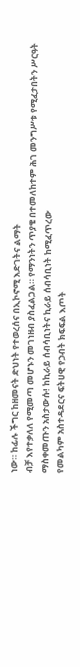ነው። ከፊሉ ችግር ከዘመናት ድህነት የተወረሰና በኢኮኖሚ እድገትና ልማት
ብቻ እየተቃለለ የሚመጣ መሆኑን መገነዘብ ያስፈልጋል። የማንነትን ጥያቄ በተመለከተም ሕገ መንግሥቱ የሚፈታበትን ሥርዓት
ማስቀመጡን አስታውሱ! ከኪራይ ሰብሳቢነትና ኪራይ ሰብሳቢነት ከሚፈጥረው
የመልካም አስተዳደርና ፍትሀዊ የኃብት ክፍፍል እጦት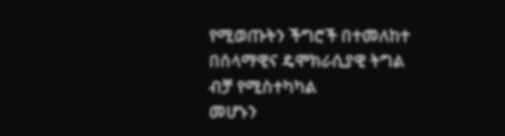የሚወጡትን ችግሮች በተመለከተ በሰላማዊና ዴሞክራሲያዊ ትግል ብቻ የሚስተካካል
መሆኑን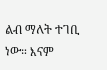ልብ ማለት ተገቢ ነው። እናም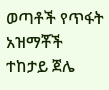ወጣቶች የጥፋት አዝማቾች ተከታይ ጀሌ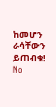ከመሆን ራሳቸውን ይጠብቁ!
No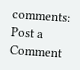comments:
Post a Comment